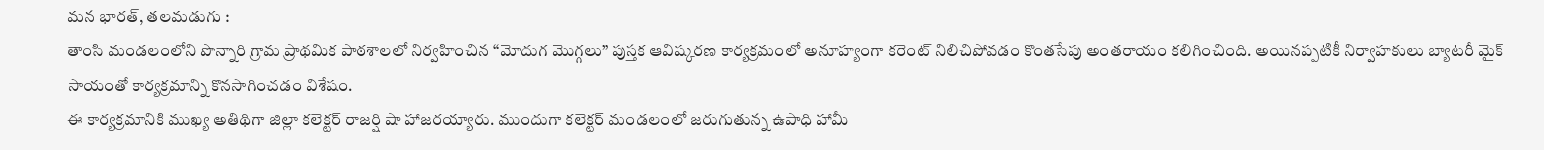మన భారత్, తలమడుగు :
తాంసి మండలంలోని పొన్నారి గ్రామ ప్రాథమిక పాఠశాలలో నిర్వహించిన “మోదుగ మొగ్గలు” పుస్తక ఆవిష్కరణ కార్యక్రమంలో అనూహ్యంగా కరెంట్ నిలిచిపోవడం కొంతసేపు అంతరాయం కలిగించింది. అయినప్పటికీ నిర్వాహకులు బ్యాటరీ మైక్ సాయంతో కార్యక్రమాన్ని కొనసాగించడం విశేషం.
ఈ కార్యక్రమానికి ముఖ్య అతిథిగా జిల్లా కలెక్టర్ రాజర్షి షా హాజరయ్యారు. ముందుగా కలెక్టర్ మండలంలో జరుగుతున్న ఉపాధి హామీ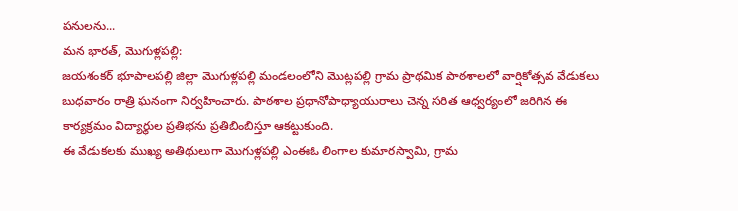పనులను...
మన భారత్, మొగుళ్లపల్లి:
జయశంకర్ భూపాలపల్లి జిల్లా మొగుళ్లపల్లి మండలంలోని మొట్లపల్లి గ్రామ ప్రాథమిక పాఠశాలలో వార్షికోత్సవ వేడుకలు బుధవారం రాత్రి ఘనంగా నిర్వహించారు. పాఠశాల ప్రధానోపాధ్యాయురాలు చెన్న సరిత ఆధ్వర్యంలో జరిగిన ఈ కార్యక్రమం విద్యార్థుల ప్రతిభను ప్రతిబింబిస్తూ ఆకట్టుకుంది.
ఈ వేడుకలకు ముఖ్య అతిథులుగా మొగుళ్లపల్లి ఎంఈఓ లింగాల కుమారస్వామి, గ్రామ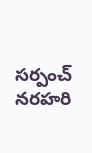సర్పంచ్ నరహరి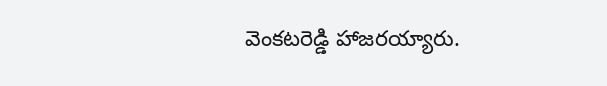వెంకటరెడ్డి హాజరయ్యారు.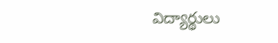విద్యార్థులు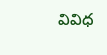వివిధ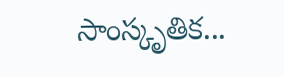సాంస్కృతిక...